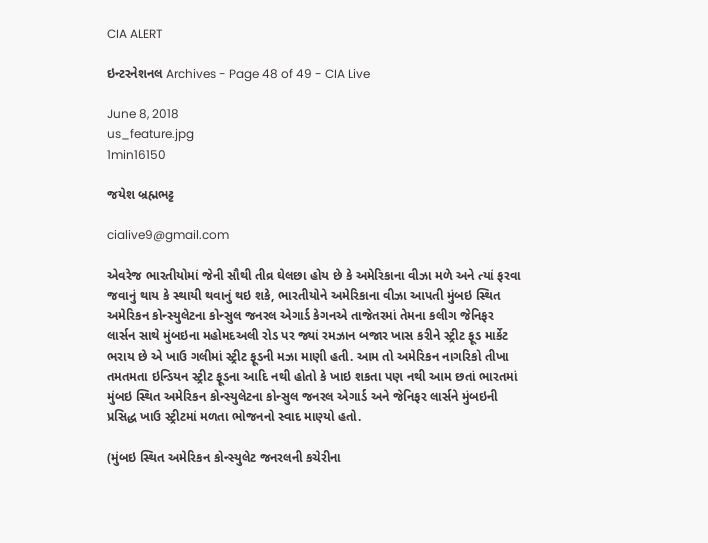CIA ALERT

ઇન્ટરનેશનલ Archives - Page 48 of 49 - CIA Live

June 8, 2018
us_feature.jpg
1min16150

જયેશ બ્રહ્મભટ્ટ

cialive9@gmail.com

એવરેજ ભારતીયોમાં જેની સૌથી તીવ્ર ઘેલછા હોય છે કે અમેરિકાના વીઝા મળે અને ત્યાં ફરવા જવાનું થાય કે સ્થાયી થવાનું થઇ શકે, ભારતીયોને અમેરિકાના વીઝા આપતી મુંબઇ સ્થિત અમેરિકન કોન્સ્યુલેટના કોન્સુલ જનરલ એગાર્ડ કેગનએ તાજેતરમાં તેમના કલીગ જેનિફર લાર્સન સાથે મુંબઇના મહોમદઅલી રોડ પર જ્યાં રમઝાન બજાર ખાસ કરીને સ્ટ્રીટ ફૂડ માર્કેટ ભરાય છે એ ખાઉ ગલીમાં સ્ટ્રીટ ફૂડની મઝા માણી હતી. આમ તો અમેરિકન નાગરિકો તીખા તમતમતા ઇન્ડિયન સ્ટ્રીટ ફૂડના આદિ નથી હોતો કે ખાઇ શકતા પણ નથી આમ છતાં ભારતમાં મુંબઇ સ્થિત અમેરિકન કોન્સ્યુલેટના કોન્સુલ જનરલ એગાર્ડ અને જેનિફર લાર્સને મુંબઇની પ્રસિદ્ધ ખાઉ સ્ટ્રીટમાં મળતા ભોજનનો સ્વાદ માણ્યો હતો.

(મુંબઇ સ્થિત અમેરિકન કોન્સ્યુલેટ જનરલની કચેરીના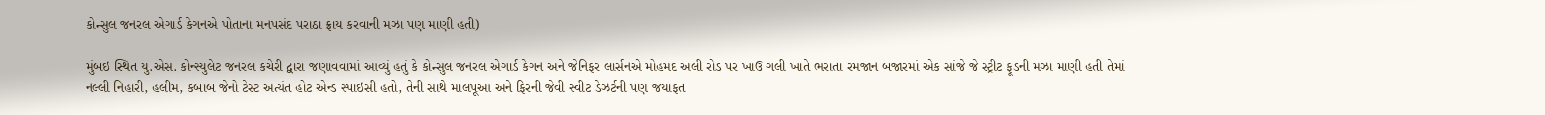કોન્સુલ જનરલ એગાર્ડ કેગનએ પોતાના મનપસંદ પરાઠા ફ્રાય કરવાની મઝા પણ માણી હતી)

મુંબઇ સ્થિત યુ.એસ. કોન્સ્યુલેટ જનરલ કચેરી દ્વારા જણાવવામાં આવ્યું હતું કે કોન્સુલ જનરલ એગાર્ડ કેગન અને જેનિફર લાર્સનએ મોહમદ અલી રોડ પર ખાઉ ગલી ખાતે ભરાતા રમજાન બજારમાં એક સાંજે જે સ્ટ્રીટ ફૂડની મઝા માણી હતી તેમાં નલ્લી નિહારી, હલીમ, કબાબ જેનો ટેસ્ટ અત્યંત હોટ એન્ડ સ્પાઇસી હતો, તેની સાથે માલપૂઆ અને ફિરની જેવી સ્વીટ ડેઝર્ટની પણ જયાફત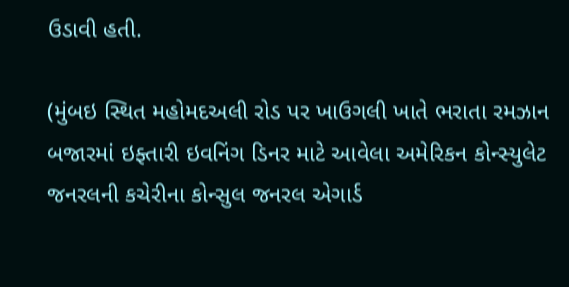ઉડાવી હતી.

(મુંબઇ સ્થિત મહોમદઅલી રોડ પર ખાઉગલી ખાતે ભરાતા રમઝાન બજારમાં ઇફ્તારી ઇવનિંગ ડિનર માટે આવેલા અમેરિકન કોન્સ્યુલેટ જનરલની કચેરીના કોન્સુલ જનરલ એગાર્ડ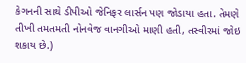કેગનની સાથે ડીપીઓ જેનિફર લાર્સન પણ જોડાયા હતા. તેમણે તીખી તમતમતી નોનવેજ વાનગીઓ માણી હતી, તસ્વીરમાં જોઇ શકાય છે.)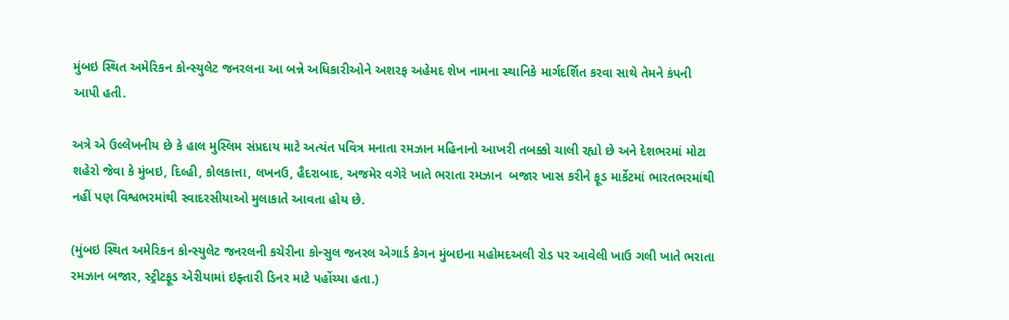મુંબઇ સ્થિત અમેરિકન કોન્સ્યુલેટ જનરલના આ બન્ને અધિકારીઓને અશરફ અહેમદ શેખ નામના સ્થાનિકે માર્ગદર્શિત કરવા સાથે તેમને કંપની આપી હતી.

અત્રે એ ઉલ્લેખનીય છે કે હાલ મુસ્લિમ સંપ્રદાય માટે અત્યંત પવિત્ર મનાતા રમઝાન મહિનાનો આખરી તબક્કો ચાલી રહ્યો છે અને દેશભરમાં મોટા શહેરો જેવા કે મુંબઇ, દિલ્હી, કોલકાત્તા, લખનઉ, હૈદરાબાદ, અજમેર વગેરે ખાતે ભરાતા રમઝાન  બજાર ખાસ કરીને ફૂડ માર્કેટમાં ભારતભરમાંથી નહીં પણ વિશ્વભરમાંથી સ્વાદરસીયાઓ મુલાકાતે આવતા હોય છે.

(મુંબઇ સ્થિત અમેરિકન કોન્સ્યુલેટ જનરલની કચેરીના કોન્સુલ જનરલ એગાર્ડ કેગન મુંબઇના મહોમદઅલી રોડ પર આવેલી ખાઉ ગલી ખાતે ભરાતા રમઝાન બજાર, સ્ટ્રીટફૂડ એરીયામાં ઇફ્તારી ડિનર માટે પહોંચ્યા હતા.)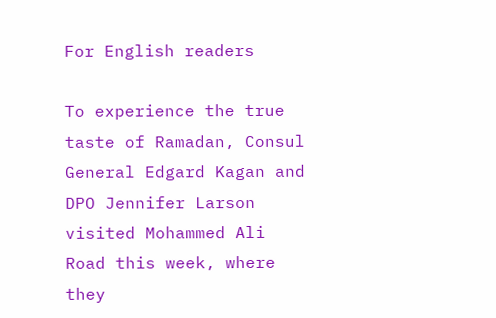For English readers

To experience the true taste of Ramadan, Consul General Edgard Kagan and DPO Jennifer Larson visited Mohammed Ali Road this week, where they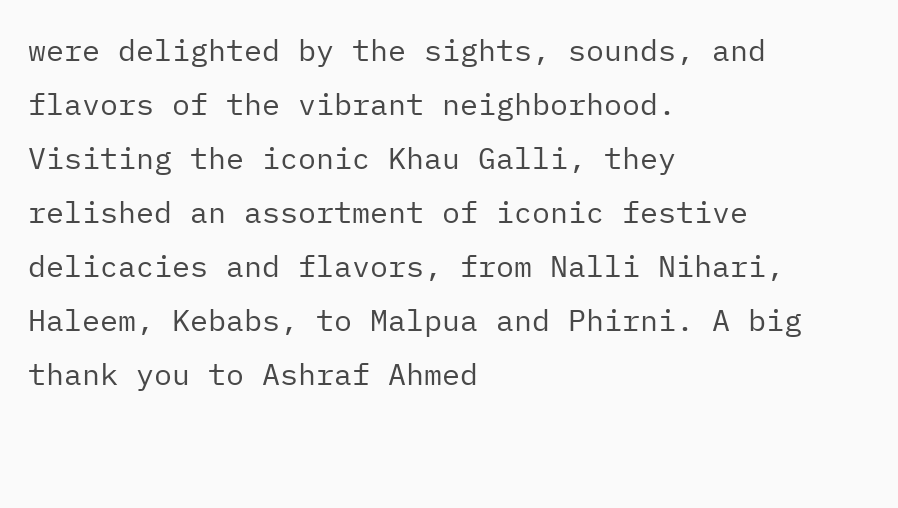were delighted by the sights, sounds, and flavors of the vibrant neighborhood. Visiting the iconic Khau Galli, they relished an assortment of iconic festive delicacies and flavors, from Nalli Nihari, Haleem, Kebabs, to Malpua and Phirni. A big thank you to Ashraf Ahmed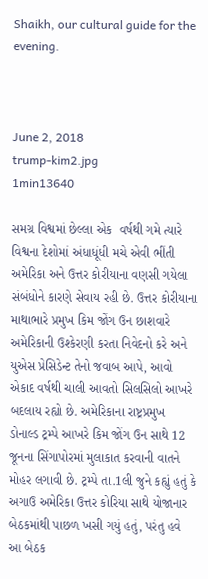Shaikh, our cultural guide for the evening.



June 2, 2018
trump-kim2.jpg
1min13640

સમગ્ર વિશ્વમાં છેલ્લા એક  વર્ષથી ગમે ત્યારે વિશ્વના દેશોમાં અંધાધૂંધી મચે એવી ભીંતી અમેરિકા અને ઉત્તર કોરીયાના વણસી ગયેલા સંબંધોને કારણે સેવાય રહી છે. ઉત્તર કોરીયાના માથાભારે પ્રમુખ કિમ જોંગ ઉન છાશવારે અમેરિકાની ઉશ્કેરણી કરતા નિવેદનો કરે અને યુએસ પ્રેસિડેન્ટ તેનો જવાબ આપે, આવો એકાદ વર્ષથી ચાલી આવતો સિલસિલો આખરે બદલાય રહ્યો છે. અમેરિકાના રાષ્ટ્રપ્રમુખ ડોનાલ્ડ ટ્રમ્પે આખરે કિમ જોંગ ઉન સાથે 12 જૂનના સિંગાપોરમાં મુલાકાત કરવાની વાતને મોહર લગાવી છે. ટ્રમ્પે તા.1લી જુને કહ્યું હતું કે અગાઉ અમેરિકા ઉત્તર કોરિયા સાથે યોજાનાર બેઠકમાંથી પાછળ ખસી ગયું હતું, પરંતુ હવે આ બેઠક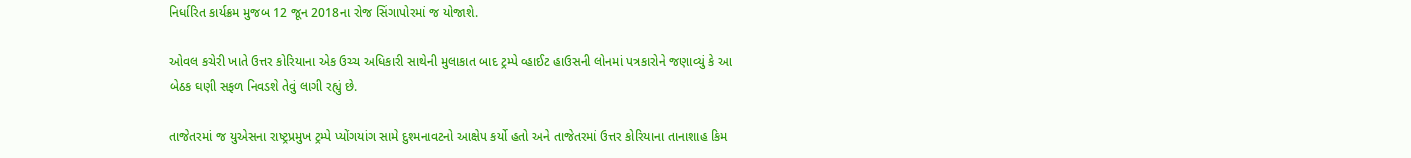નિર્ધારિત કાર્યક્રમ મુજબ 12 જૂન 2018ના રોજ સિંગાપોરમાં જ યોજાશે.

ઓવલ કચેરી ખાતે ઉત્તર કોરિયાના એક ઉચ્ચ અધિકારી સાથેની મુલાકાત બાદ ટ્રમ્પે વ્હાઈટ હાઉસની લોનમાં પત્રકારોને જણાવ્યું કે આ બેઠક ઘણી સફળ નિવડશે તેવું લાગી રહ્યું છે.

તાજેતરમાં જ યુએસના રાષ્ટ્રપ્રમુખ ટ્રમ્પે પ્યોંગયાંગ સામે દુશ્મનાવટનો આક્ષેપ કર્યો હતો અને તાજેતરમાં ઉત્તર કોરિયાના તાનાશાહ કિમ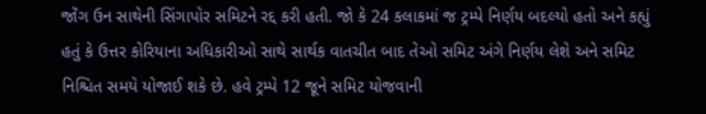જોંગ ઉન સાથેની સિંગાપોર સમિટને રદ્દ કરી હતી. જો કે 24 કલાકમાં જ ટ્રમ્પે નિર્ણય બદલ્યો હતો અને કહ્યું હતું કે ઉત્તર કોરિયાના અધિકારીઓ સાથે સાર્થક વાતચીત બાદ તેઓ સમિટ અંગે નિર્ણય લેશે અને સમિટ નિશ્ચિત સમયે યોજાઈ શકે છે. હવે ટ્રમ્પે 12 જૂને સમિટ યોજવાની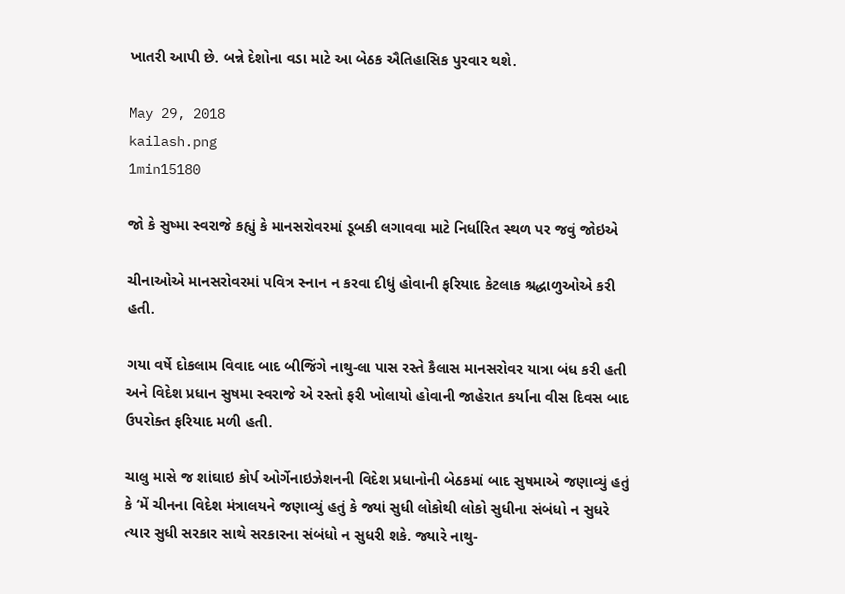ખાતરી આપી છે. બન્ને દેશોના વડા માટે આ બેઠક ઐતિહાસિક પુરવાર થશે.

May 29, 2018
kailash.png
1min15180

જો કે સુષ્મા સ્વરાજે કહ્યું કે માનસરોવરમાં ડૂબકી લગાવવા માટે નિર્ધારિત સ્થળ પર જવું જોઇએ

ચીનાઓએ માનસરોવરમાં પવિત્ર સ્નાન ન કરવા દીધું હોવાની ફરિયાદ કેટલાક શ્રદ્ધાળુઓએ કરી હતી.

ગયા વર્ષે દોકલામ વિવાદ બાદ બીજિંગે નાથુ-લા પાસ રસ્તે કૈલાસ માનસરોવર યાત્રા બંધ કરી હતી અને વિદેશ પ્રધાન સુષમા સ્વરાજે એ રસ્તો ફરી ખોલાયો હોવાની જાહેરાત કર્યાના વીસ દિવસ બાદ ઉપરોક્ત ફરિયાદ મળી હતી.

ચાલુ માસે જ શાંઘાઇ કોર્પ ઓર્ગેનાઇઝેશનની વિદેશ પ્રધાનોની બેઠકમાં બાદ સુષમાએ જણાવ્યું હતું કે ‘મેં ચીનના વિદેશ મંત્રાલયને જણાવ્યું હતું કે જ્યાં સુધી લોકોથી લોકો સુધીના સંબંધો ન સુધરે ત્યાર સુધી સરકાર સાથે સરકારના સંબંધો ન સુધરી શકે. જ્યારે નાથુ-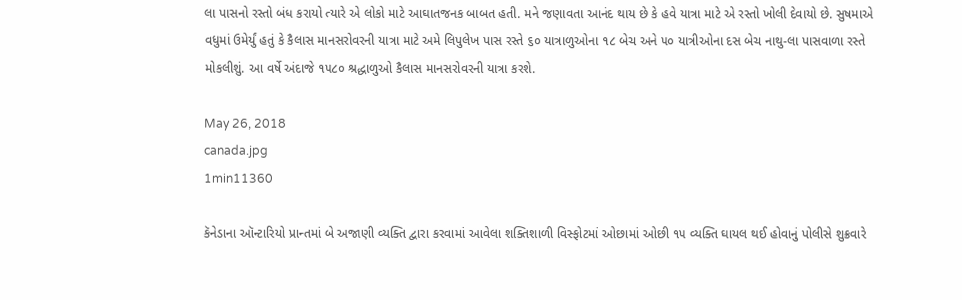લા પાસનો રસ્તો બંધ કરાયો ત્યારે એ લોકો માટે આઘાતજનક બાબત હતી. મને જણાવતા આનંદ થાય છે કે હવે યાત્રા માટે એ રસ્તો ખોલી દેવાયો છે. સુષમાએ વધુમાં ઉમેર્યું હતું કે કૈલાસ માનસરોવરની યાત્રા માટે અમે લિપુલેખ પાસ રસ્તે ૬૦ યાત્રાળુઓના ૧૮ બેચ અને ૫૦ યાત્રીઓના દસ બેચ નાથુ-લા પાસવાળા રસ્તે મોકલીશું. આ વર્ષે અંદાજે ૧૫૮૦ શ્રદ્ધાળુઓ કૈલાસ માનસરોવરની યાત્રા કરશે.

May 26, 2018
canada.jpg
1min11360

કૅનેડાના ઑન્ટારિયો પ્રાન્તમાં બે અજાણી વ્યક્તિ દ્વારા કરવામાં આવેલા શક્તિશાળી વિસ્ફોટમાં ઓછામાં ઓછી ૧૫ વ્યક્તિ ઘાયલ થઈ હોવાનું પોલીસે શુક્રવારે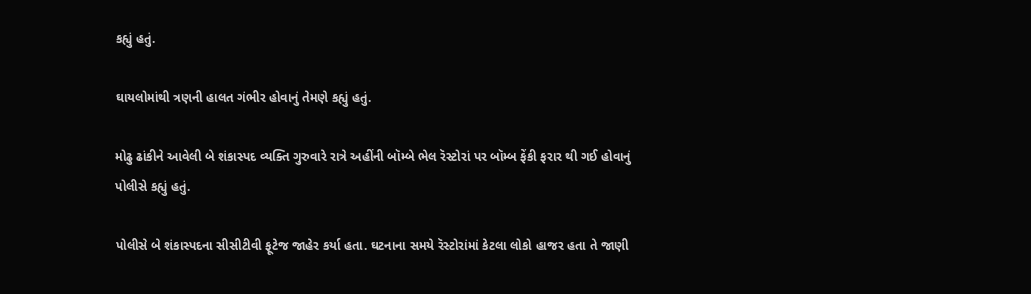કહ્યું હતું.

ઘાયલોમાંથી ત્રણની હાલત ગંભીર હોવાનું તેમણે કહ્યું હતું.

મોઢુ ઢાંકીને આવેલી બે શંકાસ્પદ વ્યક્તિ ગુરુવારે રાત્રે અહીંની બૉમ્બે ભેલ રૅસ્ટોરાં પર બૉમ્બ ફેંકી ફરાર થી ગઈ હોવાનું પોલીસે કહ્યું હતું.

પોલીસે બે શંકાસ્પદના સીસીટીવી ફૂટેજ જાહેર કર્યા હતા. ઘટનાના સમયે રૅસ્ટોરાંમાં કેટલા લોકો હાજર હતા તે જાણી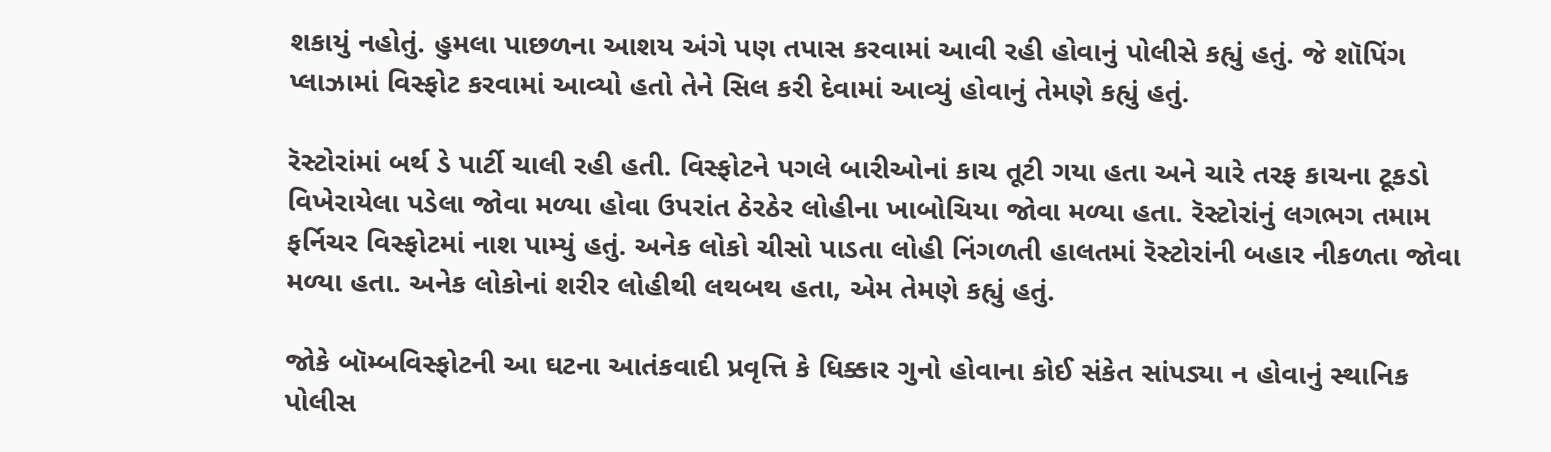શકાયું નહોતું. હુમલા પાછળના આશય અંગે પણ તપાસ કરવામાં આવી રહી હોવાનું પોલીસે કહ્યું હતું. જે શૉપિંગ પ્લાઝામાં વિસ્ફોટ કરવામાં આવ્યો હતો તેને સિલ કરી દેવામાં આવ્યું હોવાનું તેમણે કહ્યું હતું.

રૅસ્ટોરાંમાં બર્થ ડે પાર્ટી ચાલી રહી હતી. વિસ્ફોટને પગલે બારીઓનાં કાચ તૂટી ગયા હતા અને ચારે તરફ કાચના ટૂકડો વિખેરાયેલા પડેલા જોવા મળ્યા હોવા ઉપરાંત ઠેરઠેર લોહીના ખાબોચિયા જોવા મળ્યા હતા. રૅસ્ટોરાંનું લગભગ તમામ ફર્નિચર વિસ્ફોટમાં નાશ પામ્યું હતું. અનેક લોકો ચીસો પાડતા લોહી નિંગળતી હાલતમાં રૅસ્ટોરાંની બહાર નીકળતા જોવા મળ્યા હતા. અનેક લોકોનાં શરીર લોહીથી લથબથ હતા, એમ તેમણે કહ્યું હતું.

જોકે બૉમ્બવિસ્ફોટની આ ઘટના આતંકવાદી પ્રવૃત્તિ કે ધિક્કાર ગુનો હોવાના કોઈ સંકેત સાંપડ્યા ન હોવાનું સ્થાનિક પોલીસ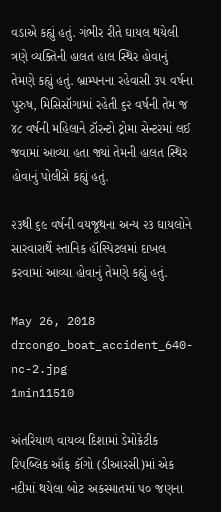વડાએ કહ્યું હતું. ગંભીર રીતે ઘાયલ થયેલી ત્રણે વ્યક્તિની હાલત હાલ સ્થિર હોવાનું તેમણે કહ્યું હતું. બ્રામ્પનના રહેવાસી ૩૫ વર્ષના પુરુષ, મિસિસૉગામાં રહેતી ૬૨ વર્ષની તેમ જ ૪૮ વર્ષની મહિલાને ટૉરન્ટો ટ્રોમા સેન્ટરમાં લઈ જવામાં આવ્યા હતા જ્યાં તેમની હાલત સ્થિર હોવાનું પોલીસે કહ્યું હતું.

૨૩થી ૬૯ વર્ષની વયજૂથના અન્ય ૨૩ ઘાયલોને સારવારાર્થે સ્તાનિક હૉસ્પિટલમાં દાખલ કરવામાં આવ્યા હોવાનું તેમણે કહ્યું હતું.

May 26, 2018
drcongo_boat_accident_640-nc-2.jpg
1min11510

અંતરિયાળ વાયવ્ય દિશામાં ડેમોક્રેટીક રિપબ્લિક ઑફ કૉંગો (ડીઆરસી)માં એક નદીમાં થયેલા બોટ અકસ્માતમાં ૫૦ જણના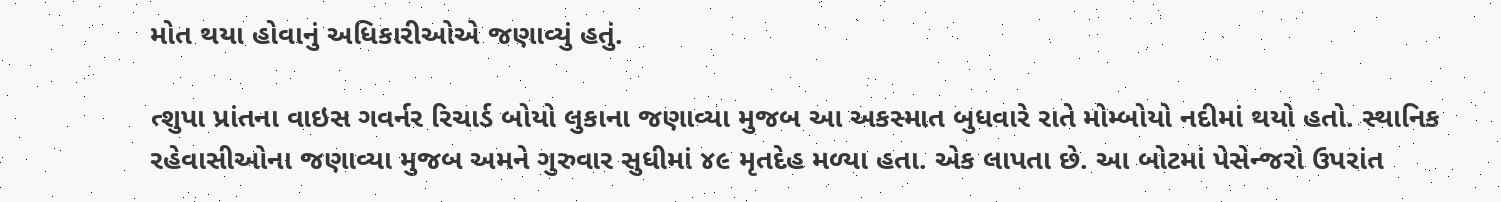મોત થયા હોવાનું અધિકારીઓએ જણાવ્યું હતું.

ત્શુપા પ્રાંતના વાઇસ ગવર્નર રિચાર્ડ બોયો લુકાના જણાવ્યા મુજબ આ અકસ્માત બુધવારે રાતે મોમ્બોયો નદીમાં થયો હતો. સ્થાનિક રહેવાસીઓના જણાવ્યા મુજબ અમને ગુરુવાર સુધીમાં ૪૯ મૃતદેહ મળ્યા હતા. એક લાપતા છે. આ બોટમાં પેસેન્જરો ઉપરાંત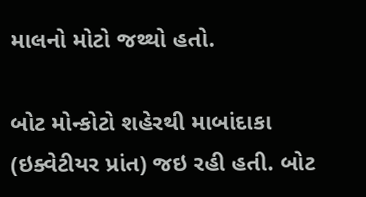માલનો મોટો જથ્થો હતો.

બોટ મોન્કોટો શહેરથી માબાંદાકા (ઇક્વેટીયર પ્રાંત) જઇ રહી હતી. બોટ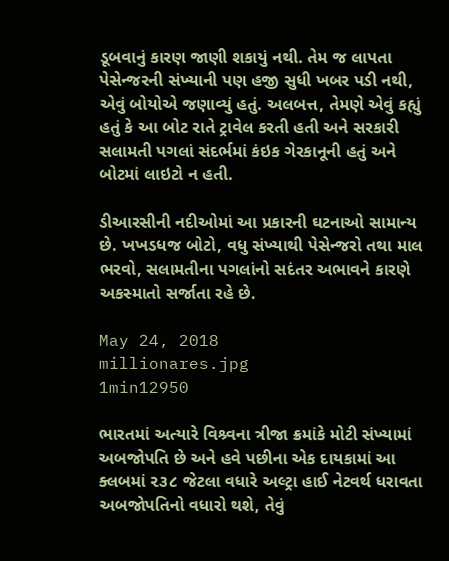ડૂબવાનું કારણ જાણી શકાયું નથી. તેમ જ લાપતા પેસેન્જરની સંખ્યાની પણ હજી સુધી ખબર પડી નથી, એવું બોયોએ જણાવ્યું હતું. અલબત્ત, તેમણે એવું કહ્યું હતું કે આ બોટ રાતે ટ્રાવેલ કરતી હતી અને સરકારી સલામતી પગલાં સંદર્ભમાં કંઇક ગેરકાનૂની હતું અને
બોટમાં લાઇટો ન હતી.

ડીઆરસીની નદીઓમાં આ પ્રકારની ઘટનાઓ સામાન્ય છે. ખખડધજ બોટો, વધુ સંખ્યાથી પેસેન્જરો તથા માલ ભરવો, સલામતીના પગલાંનો સદંતર અભાવને કારણે અકસ્માતો સર્જાતા રહે છે.

May 24, 2018
millionares.jpg
1min12950

ભારતમાં અત્યારે વિશ્ર્વના ત્રીજા ક્રમાંકે મોટી સંખ્યામાં અબજોપતિ છે અને હવે પછીના એક દાયકામાં આ ક્લબમાં ૨૩૮ જેટલા વધારે અલ્ટ્રા હાઈ નેટવર્થ ધરાવતા અબજોપતિનો વધારો થશે, તેવું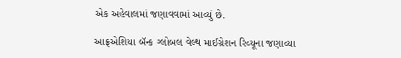એક અહેવાલમાં જણાવવામાં આવ્યું છે.

આફ્રએશિયા બૅન્ક ગ્લોબલ વેલ્થ માઈગ્રેશન રિવ્યૂના જણાવ્યા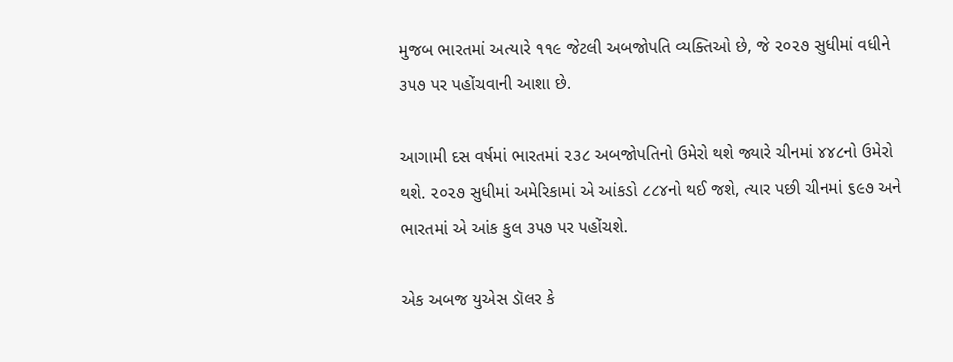મુજબ ભારતમાં અત્યારે ૧૧૯ જેટલી અબજોપતિ વ્યક્તિઓ છે, જે ૨૦૨૭ સુધીમાં વધીને ૩૫૭ પર પહોંચવાની આશા છે.

આગામી દસ વર્ષમાં ભારતમાં ૨૩૮ અબજોપતિનો ઉમેરો થશે જ્યારે ચીનમાં ૪૪૮નો ઉમેરો થશે. ૨૦૨૭ સુધીમાં અમેરિકામાં એ આંકડો ૮૮૪નો થઈ જશે, ત્યાર પછી ચીનમાં ૬૯૭ અને ભારતમાં એ આંક કુલ ૩૫૭ પર પહોંચશે.

એક અબજ યુએસ ડૉલર કે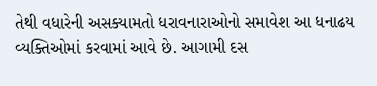તેથી વધારેની અસક્યામતો ધરાવનારાઓનો સમાવેશ આ ધનાઢય વ્યક્તિઓમાં કરવામાં આવે છે. આગામી દસ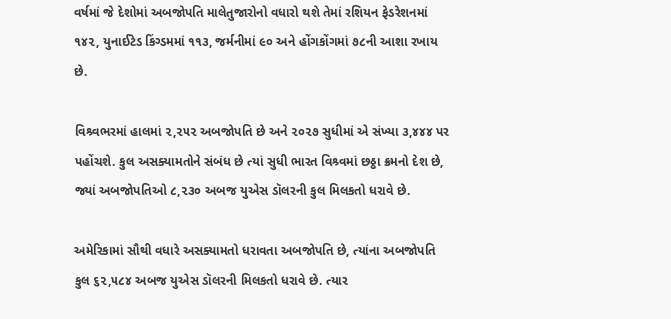વર્ષમાં જે દેશોમાં અબજોપતિ માલેતુજારોનો વધારો થશે તેમાં રશિયન ફેડરેશનમાં ૧૪૨, યુનાઈટેડ કિંગ્ડમમાં ૧૧૩, જર્મનીમાં ૯૦ અને હોંગકોંગમાં ૭૮ની આશા રખાય છે.

વિશ્ર્વભરમાં હાલમાં ૨,૨૫૨ અબજોપતિ છે અને ૨૦૨૭ સુધીમાં એ સંખ્યા ૩,૪૪૪ પર પહોંચશે. કુલ અસક્યામતોને સંબંધ છે ત્યાં સુધી ભારત વિશ્ર્વમાં છઠ્ઠા ક્રમનો દેશ છે, જ્યાં અબજોપતિઓ ૮,૨૩૦ અબજ યુએસ ડૉલરની કુલ મિલકતો ધરાવે છે.

અમેરિકામાં સૌથી વધારે અસક્યામતો ધરાવતા અબજોપતિ છે, ત્યાંના અબજોપતિ કુલ ૬૨,૫૮૪ અબજ યુએસ ડૉલરની મિલકતો ધરાવે છે. ત્યાર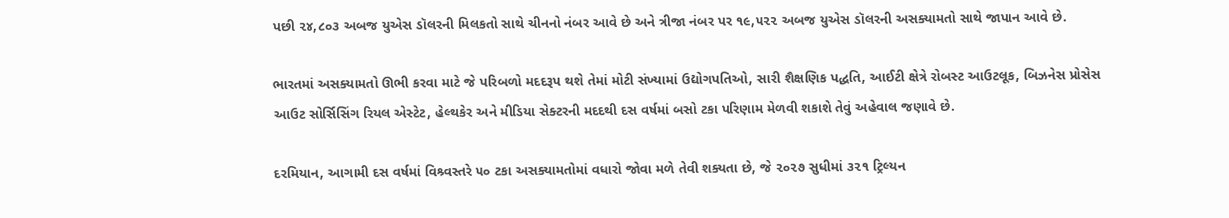પછી ૨૪,૮૦૩ અબજ યુએસ ડૉલરની મિલકતો સાથે ચીનનો નંબર આવે છે અને ત્રીજા નંબર પર ૧૯,૫૨૨ અબજ યુએસ ડૉલરની અસક્યામતો સાથે જાપાન આવે છે.

ભારતમાં અસક્યામતો ઊભી કરવા માટે જે પરિબળો મદદરૂપ થશે તેમાં મોટી સંખ્યામાં ઉદ્યોગપતિઓ, સારી શૈક્ષણિક પદ્ધતિ, આઈટી ક્ષેત્રે રોબસ્ટ આઉટલૂક, બિઝનેસ પ્રોસેસ આઉટ સોર્સિસિંગ રિયલ એસ્ટેટ, હેલ્થકેર અને મીડિયા સેક્ટરની મદદથી દસ વર્ષમાં બસો ટકા પરિણામ મેળવી શકાશે તેવું અહેવાલ જણાવે છે.

દરમિયાન, આગામી દસ વર્ષમાં વિશ્ર્વસ્તરે ૫૦ ટકા અસક્યામતોમાં વધારો જોવા મળે તેવી શક્યતા છે, જે ૨૦૨૭ સુધીમાં ૩૨૧ ટ્રિલ્યન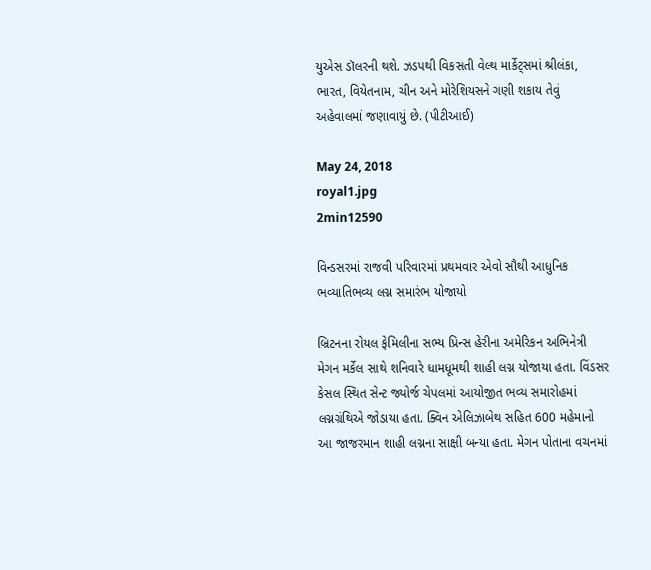યુએસ ડૉલરની થશે. ઝડપથી વિકસતી વેલ્થ માર્કેટ્સમાં શ્રીલંકા, ભારત, વિયેતનામ, ચીન અને મોરેશિયસને ગણી શકાય તેવું અહેવાલમાં જણાવાયું છે. (પીટીઆઈ)

May 24, 2018
royal1.jpg
2min12590

વિન્ડસરમાં રાજવી પરિવારમાં પ્રથમવાર એવો સૌથી આધુનિક ભવ્યાતિભવ્ય લગ્ન સમારંભ યોજાયો

બ્રિટનના રોયલ ફેમિલીના સભ્ય પ્રિન્સ હેરીના અમેરિકન અભિનેત્રી મેગન મર્કેલ સાથે શનિવારે ધામધૂમથી શાહી લગ્ન યોજાયા હતા. વિંડસર કેસલ સ્થિત સેન્ટ જ્યોર્જ ચેપલમાં આયોજીત ભવ્ય સમારોહમાં લગ્નગ્રંથિએ જોડાયા હતા. ક્વિન એલિઝાબેથ સહિત 600 મહેમાનો આ જાજરમાન શાહી લગ્નના સાક્ષી બન્યા હતા. મેગન પોતાના વચનમાં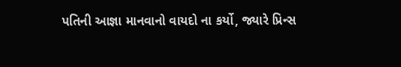પતિની આજ્ઞા માનવાનો વાયદો ના કર્યો, જ્યારે પ્રિન્સ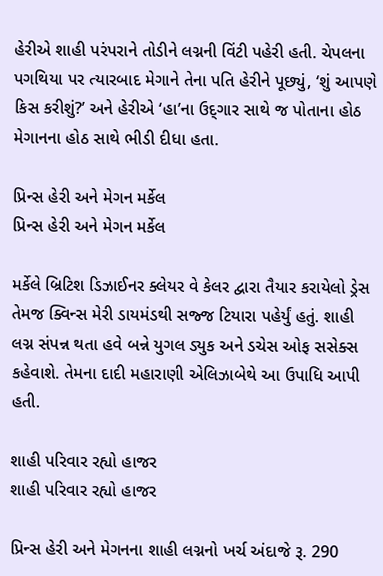હેરીએ શાહી પરંપરાને તોડીને લગ્નની વિંટી પહેરી હતી. ચેપલના પગથિયા પર ત્યારબાદ મેગાને તેના પતિ હેરીને પૂછ્યું, ‘શું આપણે કિસ કરીશું?’ અને હેરીએ ‘હા’ના ઉદ્‌ગાર સાથે જ પોતાના હોઠ મેગાનના હોઠ સાથે ભીડી દીધા હતા.

પ્રિન્સ હેરી અને મેગન મર્કેલ
પ્રિન્સ હેરી અને મેગન મર્કેલ

મર્કેલે બ્રિટિશ ડિઝાઈનર ક્લેયર વે કેલર દ્વારા તૈયાર કરાયેલો ડ્રેસ તેમજ ક્વિન્સ મેરી ડાયમંડથી સજ્જ ટિયારા પહેર્યું હતું. શાહી લગ્ન સંપન્ન થતા હવે બન્ને યુગલ ડ્યુક અને ડચેસ ઓફ સસેક્સ કહેવાશે. તેમના દાદી મહારાણી એલિઝાબેથે આ ઉપાધિ આપી હતી.

શાહી પરિવાર રહ્યો હાજર
શાહી પરિવાર રહ્યો હાજર

પ્રિન્સ હેરી અને મેગનના શાહી લગ્નનો ખર્ચ અંદાજે રૂ. 290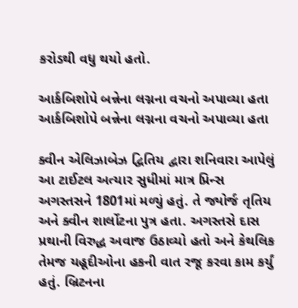કરોડથી વધુ થયો હતો.

આર્કબિશોપે બન્નેના લગ્નના વચનો અપાવ્યા હતા
આર્કબિશોપે બન્નેના લગ્નના વચનો અપાવ્યા હતા

ક્વીન એલિઝાબેઝ દ્વિતિય દ્વારા શનિવારા આપેલું આ ટાઈટલ અત્યાર સુધીમાં માત્ર પ્રિન્સ અગસ્તસને 1801માં મળ્યું હતું. તે જ્યોર્જ તૃતિય અને ક્વીન શાર્લોટના પુત્ર હતા. અગસ્તસે દાસ પ્રથાની વિરુદ્ધ અવાજ ઉઠાવ્યો હતો અને કેથલિક તેમજ યહૂદીઓના હકની વાત રજૂ કરવા કામ કર્યું હતું. બ્રિટનના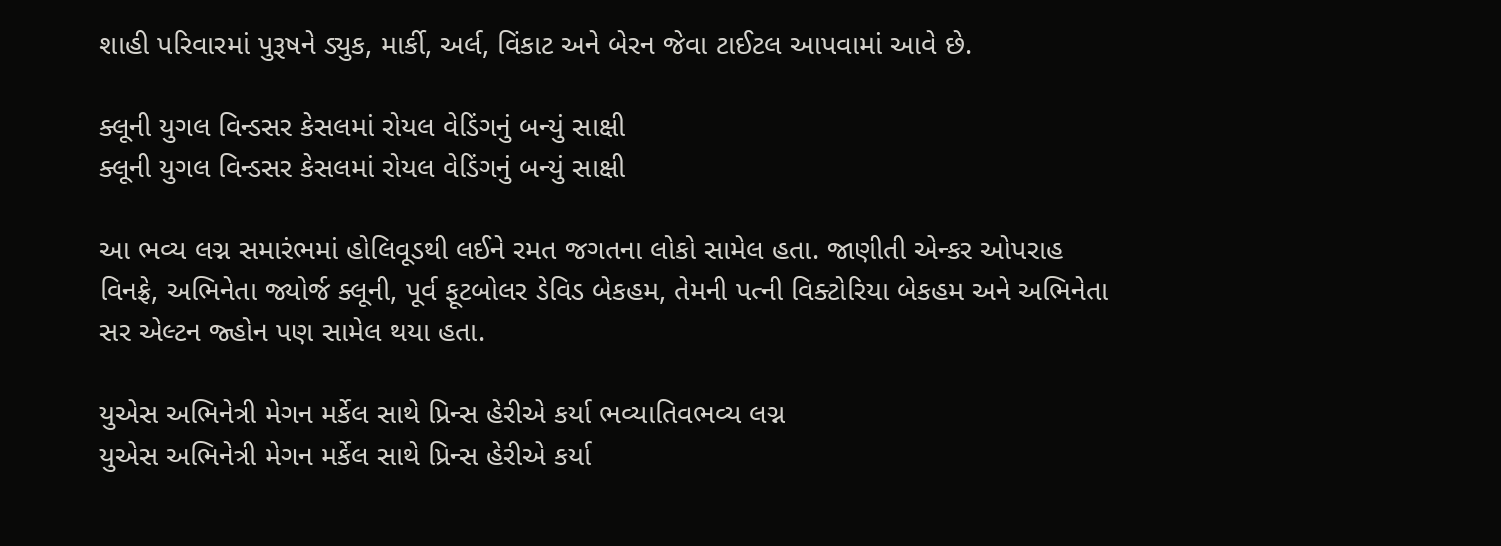શાહી પરિવારમાં પુરૂષને ડ્યુક, માર્કી, અર્લ, વિંકાટ અને બેરન જેવા ટાઈટલ આપવામાં આવે છે.

ક્લૂની યુગલ વિન્ડસર કેસલમાં રોયલ વેડિંગનું બન્યું સાક્ષી
ક્લૂની યુગલ વિન્ડસર કેસલમાં રોયલ વેડિંગનું બન્યું સાક્ષી

આ ભવ્ય લગ્ન સમારંભમાં હોલિવૂડથી લઈને રમત જગતના લોકો સામેલ હતા. જાણીતી એન્કર ઓપરાહ વિનફ્રે, અભિનેતા જ્યોર્જ ક્લૂની, પૂર્વ ફૂટબોલર ડેવિડ બેકહમ, તેમની પત્ની વિક્ટોરિયા બેકહમ અને અભિનેતા સર એલ્ટન જ્હોન પણ સામેલ થયા હતા.

યુએસ અભિનેત્રી મેગન મર્કેલ સાથે પ્રિન્સ હેરીએ કર્યા ભવ્યાતિવભવ્ય લગ્ન
યુએસ અભિનેત્રી મેગન મર્કેલ સાથે પ્રિન્સ હેરીએ કર્યા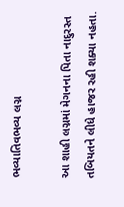ભવ્યાતિવભવ્ય લગ્ન

આ શાહી લગ્નમાં મેગનના પિતા નાદુરસ્ત તબિયતને લીધે હાજર રહી શક્યા નહતા.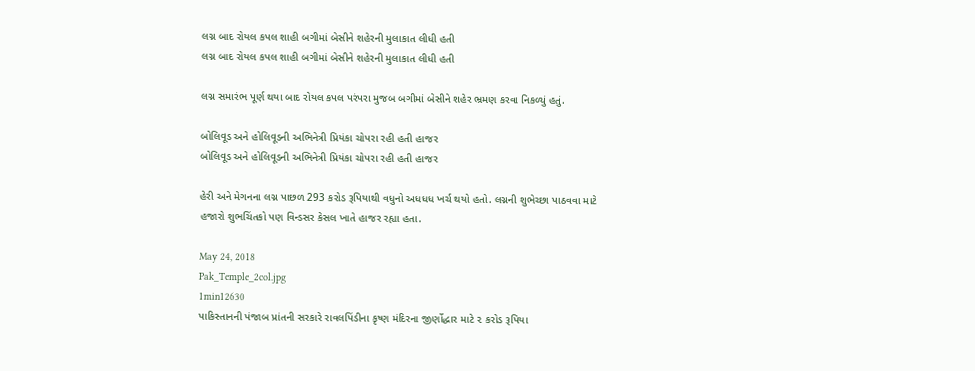લગ્ન બાદ રોયલ કપલ શાહી બગીમાં બેસીને શહેરની મુલાકાત લીધી હતી
લગ્ન બાદ રોયલ કપલ શાહી બગીમાં બેસીને શહેરની મુલાકાત લીધી હતી

લગ્ન સમારંભ પૂર્ણ થયા બાદ રોયલ કપલ પરંપરા મુજબ બગીમાં બેસીને શહેર ભ્રમણ કરવા નિકળ્યું હતું.

બોલિવૂડ અને હોલિવૂડની અભિનેત્રી પ્રિયંકા ચોપરા રહી હતી હાજર
બોલિવૂડ અને હોલિવૂડની અભિનેત્રી પ્રિયંકા ચોપરા રહી હતી હાજર

હેરી અને મેગનના લગ્ન પાછળ 293 કરોડ રૂપિયાથી વધુનો અધધધ ખર્ચ થયો હતો. લગ્નની શુભેચ્છા પાઠવવા માટે હજારો શુભચિંતકો પણ વિન્ડસર કેસલ ખાતે હાજર રહ્યા હતા.

May 24, 2018
Pak_Temple_2col.jpg
1min12630
પાકિસ્તાનની પંજાબ પ્રાંતની સરકારે રાવલપિંડીના કૃષ્ણ મંદિરના જીર્ણોદ્ધાર માટે ૨ કરોડ રૂપિયા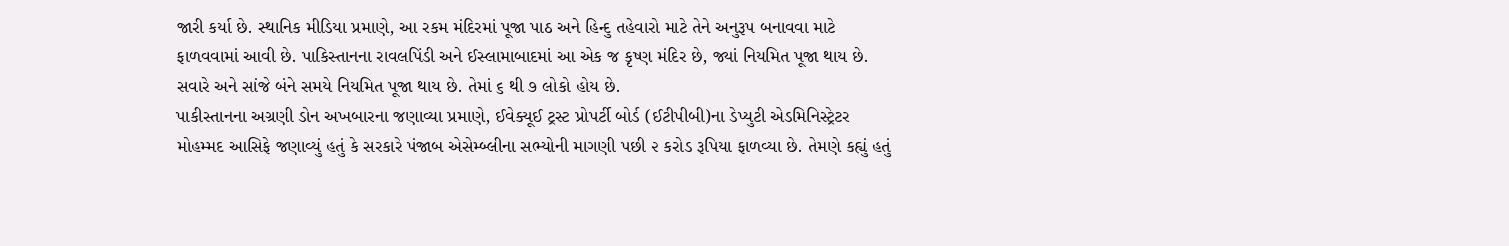જારી કર્યા છે. સ્થાનિક મીડિયા પ્રમાણે, આ રકમ મંદિરમાં પૂજા પાઠ અને હિન્દુ તહેવારો માટે તેને અનુરૂપ બનાવવા માટે ફાળવવામાં આવી છે. પાકિસ્તાનના રાવલપિંડી અને ઈસ્લામાબાદમાં આ એક જ કૃષ્ણ મંદિર છે, જ્યાં નિયમિત પૂજા થાય છે. સવારે અને સાંજે બંને સમયે નિયમિત પૂજા થાય છે. તેમાં ૬ થી ૭ લોકો હોય છે.
પાકીસ્તાનના અગ્રણી ડોન અખબારના જણાવ્યા પ્રમાણે, ઈવેક્યૂઈ ટ્રસ્ટ પ્રોપર્ટી બોર્ડ (ઈટીપીબી)ના ડેપ્યુટી એડમિનિસ્ટ્રેટર મોહમ્મદ આસિફે જણાવ્યું હતું કે સરકારે પંજાબ એસેમ્બ્લીના સભ્યોની માગણી પછી ૨ કરોડ રૂપિયા ફાળવ્યા છે. તેમણે કહ્યું હતું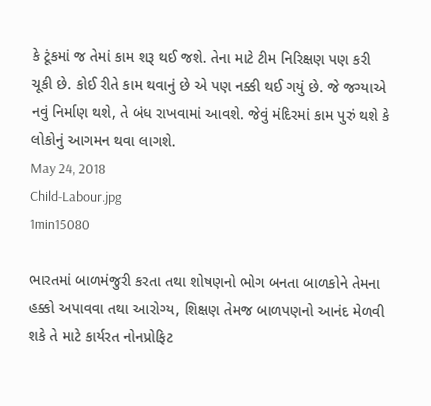કે ટૂંકમાં જ તેમાં કામ શરૂ થઈ જશે. તેના માટે ટીમ નિરિક્ષણ પણ કરી ચૂકી છે. કોઈ રીતે કામ થવાનું છે એ પણ નક્કી થઈ ગયું છે. જે જગ્યાએ નવું નિર્માણ થશે, તે બંધ રાખવામાં આવશે. જેવું મંદિરમાં કામ પુરું થશે કે લોકોનું આગમન થવા લાગશે.
May 24, 2018
Child-Labour.jpg
1min15080

ભારતમાં બાળમંજુરી કરતા તથા શોષણનો ભોગ બનતા બાળકોને તેમના હક્કો અપાવવા તથા આરોગ્‍ય, શિક્ષણ તેમજ બાળપણનો આનંદ મેળવી શકે તે માટે કાર્યરત નોનપ્રોફિટ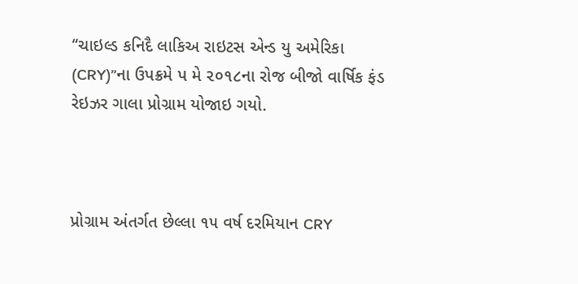‘‘ચાઇલ્‍ડ કનિદૈ લાકિઅ રાઇટસ એન્‍ડ યુ અમેરિકા (CRY)”ના ઉપક્રમે પ મે ૨૦૧૮ના રોજ બીજો વાર્ષિક ફંડ રેઇઝર ગાલા પ્રોગ્રામ યોજાઇ ગયો.



પ્રોગ્રામ અંતર્ગત છેલ્લા ૧૫ વર્ષ દરમિયાન CRY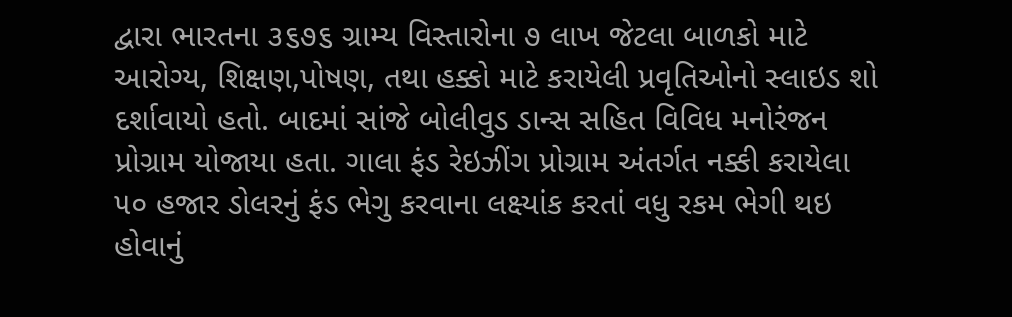દ્વારા ભારતના ૩૬૭૬ ગ્રામ્‍ય વિસ્‍તારોના ૭ લાખ જેટલા બાળકો માટે આરોગ્‍ય, શિક્ષણ,પોષણ, તથા હક્કો માટે કરાયેલી પ્રવૃતિઓનો સ્‍લાઇડ શો દર્શાવાયો હતો. બાદમાં સાંજે બોલીવુડ ડાન્‍સ સહિત વિવિધ મનોરંજન પ્રોગ્રામ યોજાયા હતા. ગાલા ફંડ રેઇઝીંગ પ્રોગ્રામ અંતર્ગત નક્કી કરાયેલા ૫૦ હજાર ડોલરનું ફંડ ભેગુ કરવાના લક્ષ્યાંક કરતાં વધુ રકમ ભેગી થઇ હોવાનું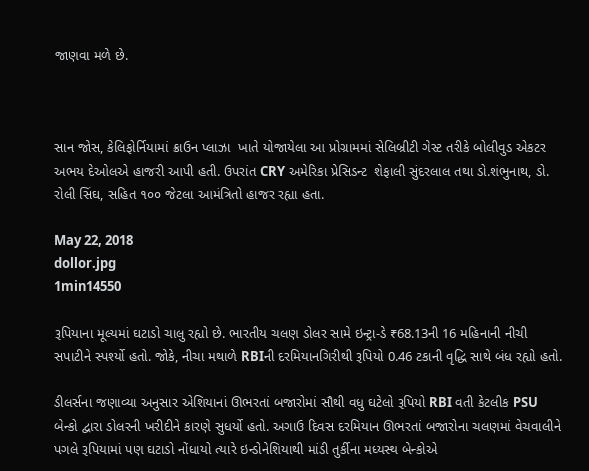જાણવા મળે છે.



સાન જોસ, કેલિફોર્નિયામાં ક્રાઉન પ્‍લાઝા  ખાતે યોજાયેલા આ પ્રોગ્રામમાં સેલિબ્રીટી ગેસ્‍ટ તરીકે બોલીવુડ એકટર અભય દેઓલએ હાજરી આપી હતી. ઉપરાંત CRY અમેરિકા પ્રેસિડન્‍ટ  શેફાલી સુંદરલાલ તથા ડો.શંભુનાથ, ડો. રોલી સિંઘ, સહિત ૧૦૦ જેટલા આમંત્રિતો હાજર રહ્યા હતા.

May 22, 2018
dollor.jpg
1min14550

રૂપિયાના મૂલ્યમાં ઘટાડો ચાલુ રહ્યો છે. ભારતીય ચલણ ડોલર સામે ઇન્ટ્રા-ડે ₹68.13ની 16 મહિનાની નીચી સપાટીને સ્પર્શ્યો હતો. જોકે, નીચા મથાળે RBIની દરમિયાનગિરીથી રૂપિયો 0.46 ટકાની વૃદ્ધિ સાથે બંધ રહ્યો હતો.

ડીલર્સના જણાવ્યા અનુસાર એશિયાનાં ઊભરતાં બજારોમાં સૌથી વધુ ઘટેલો રૂપિયો RBI વતી કેટલીક PSU બેન્કો દ્વારા ડોલરની ખરીદીને કારણે સુધર્યો હતો. અગાઉ દિવસ દરમિયાન ઊભરતાં બજારોના ચલણમાં વેચવાલીને પગલે રૂપિયામાં પણ ઘટાડો નોંધાયો ત્યારે ઇન્ડોનેશિયાથી માંડી તુર્કીના મધ્યસ્થ બેન્કોએ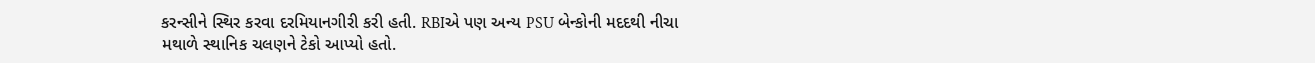કરન્સીને સ્થિર કરવા દરમિયાનગીરી કરી હતી. RBIએ પણ અન્ય PSU બેન્કોની મદદથી નીચા મથાળે સ્થાનિક ચલણને ટેકો આપ્યો હતો.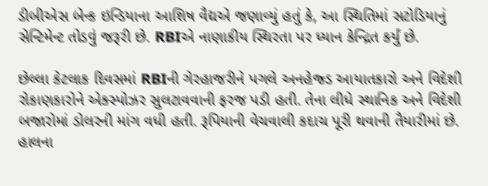ડીબીએસ બેન્ક ઇન્ડિયાના આશિષ વૈદ્યએ જણાવ્યું હતું કે, આ સ્થિતિમાં સટોડિયાનું સેન્ટિમેન્ટ તોડવું જરૂરી છે. RBIએ નાણાકીય સ્થિરતા પર ધ્યાન કેન્દ્રિત કર્યું છે.

છેલ્લા કેટલાક દિવસમાં RBIની ગેરહાજરીને પગલે અનહેજ્ડ આયાતકારો અને વિદેશી રોકાણકારોને એક્સ્પોઝર સુલટાવવાની ફરજ પડી હતી. તેના લીધે સ્થાનિક અને વિદેશી બજારોમાં ડોલરની માંગ વધી હતી. રૂપિયાની વેચવાલી કદાચ પૂરી થવાની તૈયારીમાં છે. હાલના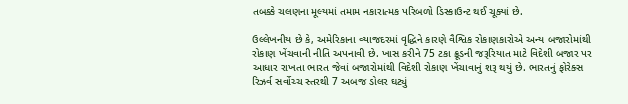તબક્કે ચલણના મૂલ્યમાં તમામ નકારાત્મક પરિબળો ડિસ્કાઉન્ટ થઈ ચૂક્યાં છે.

ઉલ્લેખનીય છે કે, અમેરિકાના વ્યાજદરમાં વૃદ્ધિને કારણે વૈશ્વિક રોકાણકારોએ અન્ય બજારોમાંથી રોકાણ ખેંચવાની નીતિ અપનાવી છે. ખાસ કરીને 75 ટકા ક્રૂડની જરૂરિયાત માટે વિદેશી બજાર પર આધાર રાખતા ભારત જેવાં બજારોમાંથી વિદેશી રોકાણ ખેંચાવાનું શરૂ થયું છે. ભારતનું ફોરેક્સ રિઝર્વ સર્વોચ્ચ સ્તરથી 7 અબજ ડોલર ઘટ્યું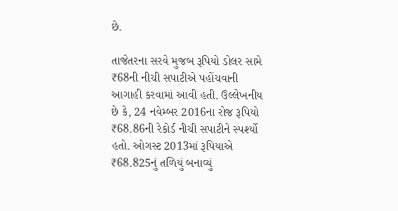છે.

તાજેતરના સરવે મુજબ રૂપિયો ડોલર સામે ₹68ની નીચી સપાટીએ પહોંચવાની આગાહી કરવામાં આવી હતી. ઉલ્લેખનીય છે કે, 24 નવેમ્બર 2016ના રોજ રૂપિયો ₹68.86ની રેકોર્ડ નીચી સપાટીને સ્પર્શ્યો હતો. ઓગસ્ટ 2013માં રૂપિયાએ ₹68.825નું તળિયું બનાવ્યું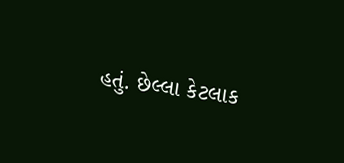હતું. છેલ્લા કેટલાક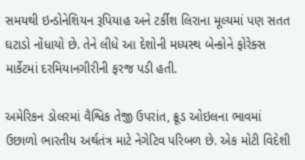સમયથી ઇન્ડોનેશિયન રૂપિયાહ અને ટર્કીશ લિરાના મૂલ્યમાં પણ સતત ઘટાડો નોંધાયો છે. તેને લીધે આ દેશોની મધ્યસ્થ બેન્કોને ફોરેક્સ માર્કેટમાં દરમિયાનગીરીની ફરજ પડી હતી.

અમેરિકન ડોલરમાં વૈશ્વિક તેજી ઉપરાંત, ક્રૂડ ઓઇલના ભાવમાં ઉછાળો ભારતીય અર્થતંત્ર માટે નેગેટિવ પરિબળ છે. એક મોટી વિદેશી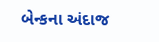બેન્કના અંદાજ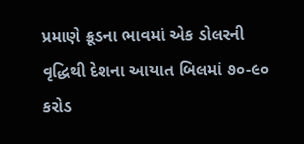પ્રમાણે ક્રૂડના ભાવમાં એક ડોલરની વૃદ્ધિથી દેશના આયાત બિલમાં ૭૦-૯૦ કરોડ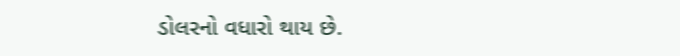ડોલરનો વધારો થાય છે.